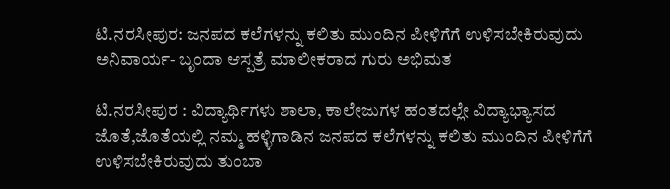ಟಿ.ನರಸೀಪುರ: ಜನಪದ ಕಲೆಗಳನ್ನು ಕಲಿತು ಮುಂದಿನ ಪೀಳಿಗೆಗೆ ಉಳಿಸಬೇಕಿರುವುದು ಅನಿವಾರ್ಯ- ಬೃಂದಾ ಆಸ್ಪತ್ರೆ ಮಾಲೀಕರಾದ ಗುರು ಅಭಿಮತ

ಟಿ.ನರಸೀಪುರ : ವಿದ್ಯಾರ್ಥಿಗಳು ಶಾಲಾ, ಕಾಲೇಜುಗಳ ಹಂತದಲ್ಲೇ ವಿದ್ಯಾಭ್ಯಾಸದ ಜೊತೆ,ಜೊತೆಯಲ್ಲಿ ನಮ್ಮ ಹಳ್ಳಿಗಾಡಿನ ಜನಪದ ಕಲೆಗಳನ್ನು ಕಲಿತು ಮುಂದಿನ ಪೀಳಿಗೆಗೆ ಉಳಿಸಬೇಕಿರುವುದು ತುಂಬಾ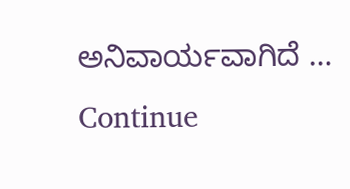ಅನಿವಾರ್ಯವಾಗಿದೆ … Continue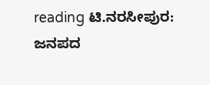reading ಟಿ.ನರಸೀಪುರ: ಜನಪದ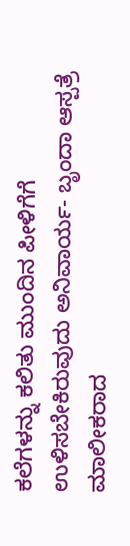ಕಲೆಗಳನ್ನು ಕಲಿತು ಮುಂದಿನ ಪೀಳಿಗೆಗೆ ಉಳಿಸಬೇಕಿರುವುದು ಅನಿವಾರ್ಯ- ಬೃಂದಾ ಆಸ್ಪತ್ರೆ ಮಾಲೀಕರಾದ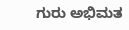ಗುರು ಅಭಿಮತ